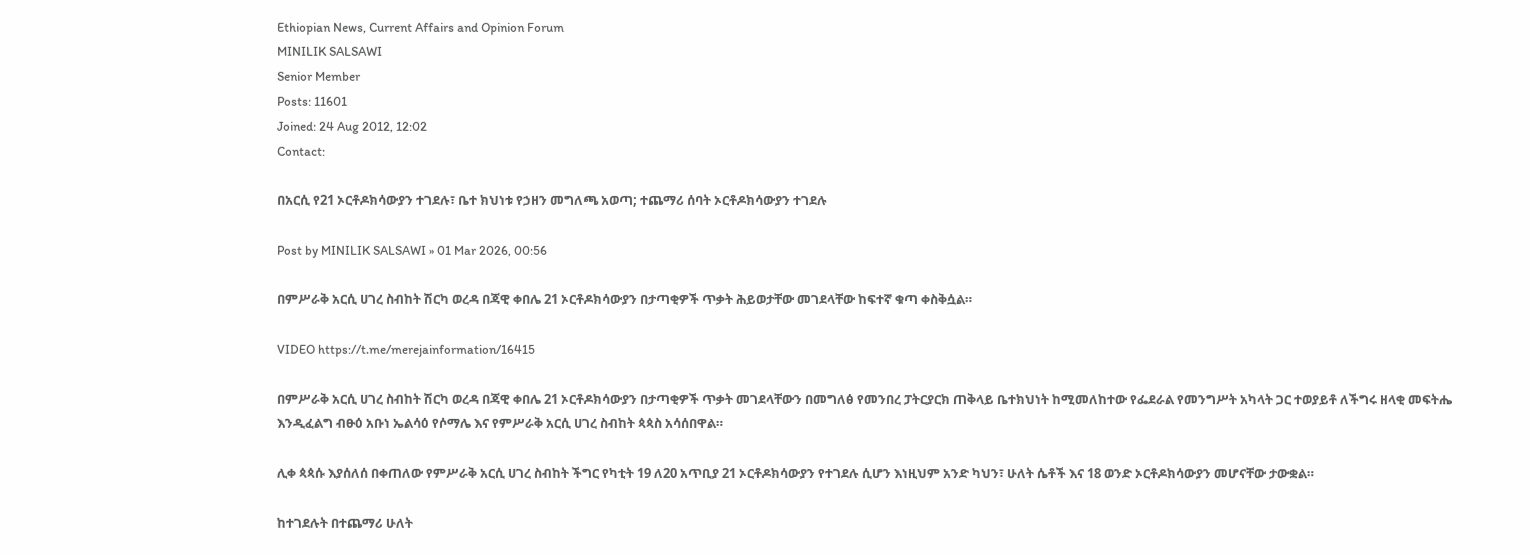Ethiopian News, Current Affairs and Opinion Forum
MINILIK SALSAWI
Senior Member
Posts: 11601
Joined: 24 Aug 2012, 12:02
Contact:

በአርሲ የ21 ኦርቶዶክሳውያን ተገደሉ፣ ቤተ ክህነቱ የኃዘን መግለጫ አወጣ; ተጨማሪ ሰባት ኦርቶዶክሳውያን ተገደሉ

Post by MINILIK SALSAWI » 01 Mar 2026, 00:56

በምሥራቅ አርሲ ሀገረ ስብከት ሽርካ ወረዳ በጃዊ ቀበሌ 21 ኦርቶዶክሳውያን በታጣቂዎች ጥቃት ሕይወታቸው መገደላቸው ከፍተኛ ቁጣ ቀስቅሷል።

VIDEO https://t.me/merejainformation/16415

በምሥራቅ አርሲ ሀገረ ስብከት ሽርካ ወረዳ በጃዊ ቀበሌ 21 ኦርቶዶክሳውያን በታጣቂዎች ጥቃት መገደላቸውን በመግለፅ የመንበረ ፓትርያርክ ጠቅላይ ቤተክህነት ከሚመለከተው የፌደራል የመንግሥት አካላት ጋር ተወያይቶ ለችግሩ ዘላቂ መፍትሔ እንዲፈልግ ብፁዕ አቡነ ኤልሳዕ የሶማሌ እና የምሥራቅ አርሲ ሀገረ ስብከት ጳጳስ አሳሰበዋል።

ሊቀ ጳጳሱ እያሰለሰ በቀጠለው የምሥራቅ አርሲ ሀገረ ስብከት ችግር የካቲት 19 ለ20 አጥቢያ 21 ኦርቶዶክሳውያን የተገደሉ ሲሆን እነዚህም አንድ ካህን፣ ሁለት ሴቶች እና 18 ወንድ ኦርቶዶክሳውያን መሆናቸው ታውቋል።

ከተገደሉት በተጨማሪ ሁለት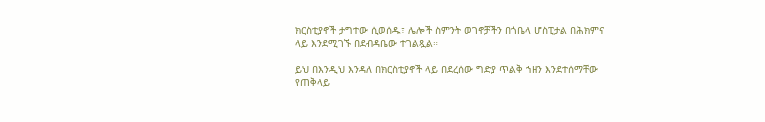ክርስቲያኖች ታግተው ሲወሰዱ፣ ሌሎች ስምንት ወገኖቻችን በጎቤላ ሆስፒታል በሕክምና ላይ እንደሚገኙ በደብዳቤው ተገልጿል።

ይህ በእንዲህ እንዳለ በክርስቲያኖች ላይ በደረሰው ግድያ ጥልቅ ኀዘን እንደተሰማቸው የጠቅላይ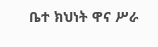ቤተ ክህነት ዋና ሥራ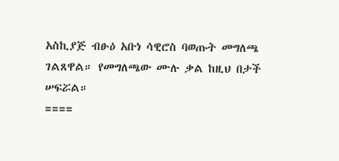አስኪያጅ ብፁዕ አቡነ ሳዊሮስ ባወጡት መግለጫ ገልጸዋል። የመግለጫው ሙሉ ቃል ከዚህ በታች ሠፍሯል።
====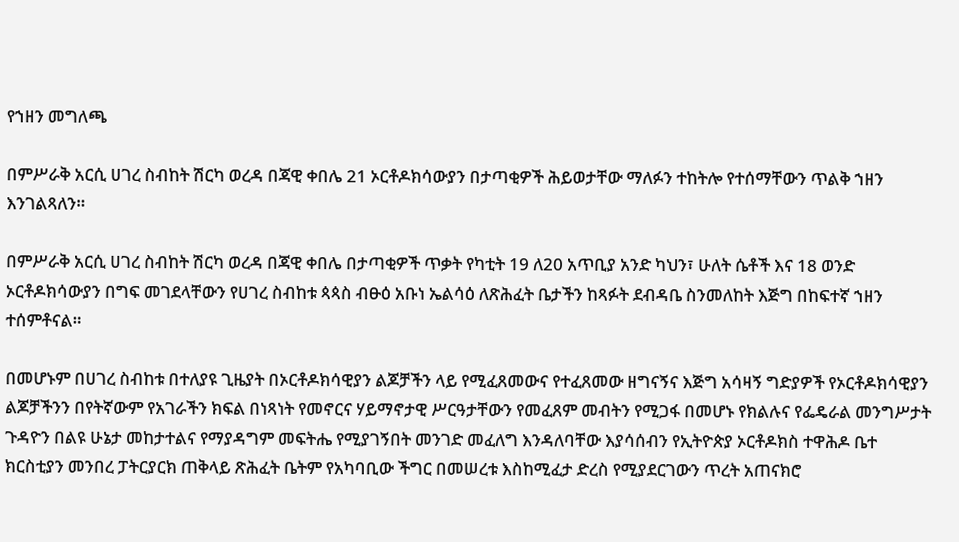የኀዘን መግለጫ

በምሥራቅ አርሲ ሀገረ ስብከት ሽርካ ወረዳ በጃዊ ቀበሌ 21 ኦርቶዶክሳውያን በታጣቂዎች ሕይወታቸው ማለፉን ተከትሎ የተሰማቸውን ጥልቅ ኀዘን እንገልጻለን።

በምሥራቅ አርሲ ሀገረ ስብከት ሽርካ ወረዳ በጃዊ ቀበሌ በታጣቂዎች ጥቃት የካቲት 19 ለ20 አጥቢያ አንድ ካህን፣ ሁለት ሴቶች እና 18 ወንድ ኦርቶዶክሳውያን በግፍ መገደላቸውን የሀገረ ስብከቱ ጳጳስ ብፁዕ አቡነ ኤልሳዕ ለጽሕፈት ቤታችን ከጻፉት ደብዳቤ ስንመለከት እጅግ በከፍተኛ ኀዘን ተሰምቶናል።

በመሆኑም በሀገረ ስብከቱ በተለያዩ ጊዜያት በኦርቶዶክሳዊያን ልጆቻችን ላይ የሚፈጸመውና የተፈጸመው ዘግናኝና እጅግ አሳዛኝ ግድያዎች የኦርቶዶክሳዊያን ልጆቻችንን በየትኛውም የአገራችን ክፍል በነጻነት የመኖርና ሃይማኖታዊ ሥርዓታቸውን የመፈጸም መብትን የሚጋፋ በመሆኑ የክልሉና የፌዴራል መንግሥታት ጉዳዮን በልዩ ሁኔታ መከታተልና የማያዳግም መፍትሔ የሚያገኝበት መንገድ መፈለግ እንዳለባቸው እያሳሰብን የኢትዮጵያ ኦርቶዶክስ ተዋሕዶ ቤተ ክርስቲያን መንበረ ፓትርያርክ ጠቅላይ ጽሕፈት ቤትም የአካባቢው ችግር በመሠረቱ እስከሚፈታ ድረስ የሚያደርገውን ጥረት አጠናክሮ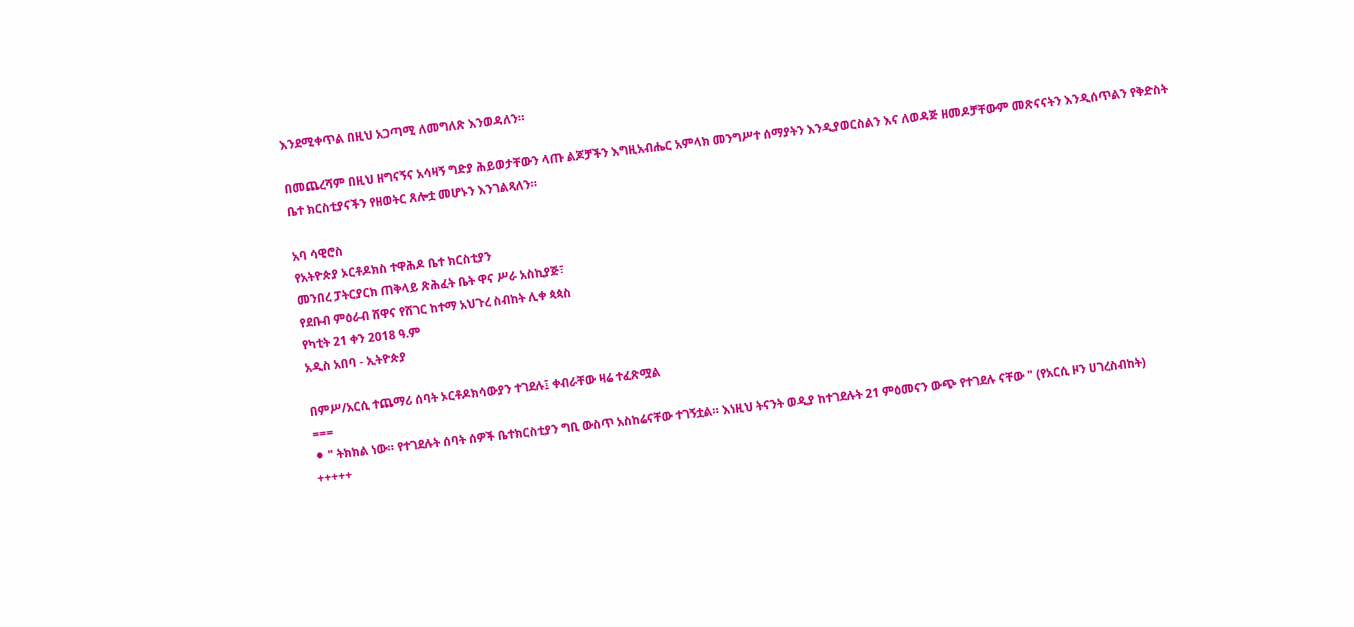እንደሚቀጥል በዚህ አጋጣሚ ለመግለጽ እንወዳለን።

በመጨረሻም በዚህ ዘግናኝና አሳዛኝ ግድያ ሕይወታቸውን ላጡ ልጆቻችን እግዚአብሔር አምላክ መንግሥተ ሰማያትን እንዲያወርስልን እና ለወዳጅ ዘመዶቻቸውም መጽናናትን እንዲሰጥልን የቅድስት ቤተ ክርስቲያናችን የዘወትር ጸሎቷ መሆኑን እንገልጻለን።

አባ ሳዊሮስ
የአትዮጵያ ኦርቶዶክስ ተዋሕዶ ቤተ ክርስቲያን
መንበረ ፓትርያርክ ጠቅላይ ጽሕፈት ቤት ዋና ሥራ አስኪያጅ፣
የደቡብ ምዕራብ ሸዋና የሸገር ከተማ አህጉረ ስብከት ሊቀ ጳጳስ
የካቲት 21 ቀን 2018 ዓ.ም
አዲስ አበባ - ኢትዮጵያ

በምሥ/አርሲ ተጨማሪ ሰባት ኦርቶዶክሳውያን ተገደሉ፤ ቀብራቸው ዛሬ ተፈጽሟል
===
⚫ " ትክክል ነው። የተገደሉት ሰባት ሰዎች ቤተክርስቲያን ግቢ ውስጥ አስከሬናቸው ተገኝቷል። እነዚህ ትናንት ወዲያ ከተገደሉት 21 ምዕመናን ውጭ የተገደሉ ናቸው " (የአርሲ ዞን ሀገረስብከት)
+++++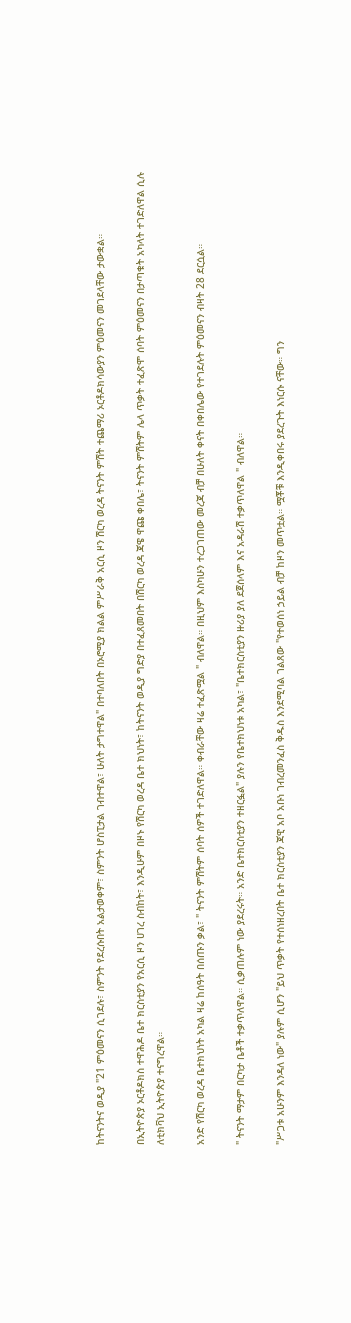ከትናንትና ወዲያ "21 ምዕመናን ሲገደሉ፣ ስምንት የደረሱበት አልታወቀም፣ ስምንት ሆስፒታል ገብተዋል፣ ሁለት ታግተዋል" በተባለበት በኦሮሚያ ክልል ምሥራቅ አርሲ ዞን ሽርካ ወረዳ ትናንት ምሽት ተጨማሪ ኦርቶዶክሳውያን ምዕመናን መገደላቸው ታውቋል።

በኢትዮጵያ ኦርቶዶክስ ተዋሕዶ ቤተ ክርስቲያን የአርሲ ዞን ሀገረ ስብከት፣ እንዲሁም በዞኑ የሽርካ ወረዳ ቤተ ክህነት፣ ከትናንት ወዲያ ግድያ በተፈጸመበት በሽርካ ወረዳ ጃዌ ዋጩ ቀበሌ፣ ትናንት ምሽትም ሌላ ጥቃት ተፈጽሞ ሰባት ምዕመናን በታጣቁት አካላት ተገድለዋል ሲሉ ለቲክቫህ ኢትዮጵያ ተናግረዋል።

አንድ የሽርካ ወረዳ ቤተክህነት አካል ዛሬ ከሰዓት በሰጡን ቃል፣ " ትናንት ምሽትም ሰባት ሰዎች ተገድለዋል። ቀብራቸው ዛሬ ተፈጽሟል " ብለዋል። በዚህም እስካሁን ተረጋገጠው መረጃ ብቻ በሁለት ቀናት በቀበሌው የተገደሉት ምዕመናን ብዛት 28 ደርሷል።

" ትናንት ማታም በርካታ ቤቶች ተቃጥለዋል። ሲቃጠሉም ነው ያደረሩት። አንድ ቤተክርስቲያን ተዘርፏል" ያሉን የቤተክህነቱ አካል፣ "ቤተክርስቲያን ዙሪያ ያለ ደጀሰላም እና አዳራሽ ተቃጥለዋል " ብለዋል።

"ሥጋቱ አሁንም እንዳለ ነው" ያሉም ሲሆን "ይህ ጥቃት የተሰነዘረበት ቤተ ክርስቲያን ጃዊ አቦ አቡነ ገብረመንፈስ ቅዱስ እንደሚባል ገልጸው "የተወሰነ ኃይል ብቻ ከዞን መጥቷል። ሟቾቹ እንዲቀበሩ ያደረጉት እነርሱ ናቸው። ግን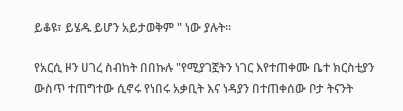ይቆዩ፣ ይሄዱ ይሆን አይታወቅም " ነው ያሉት።

የአርሲ ዞን ሀገረ ስብከት በበኩሉ "የሚያገኟትን ነገር እየተጠቀሙ ቤተ ክርስቲያን ውስጥ ተጠግተው ሲኖሩ የነበሩ አቃቢት እና ነዳያን በተጠቀሰው ቦታ ትናንት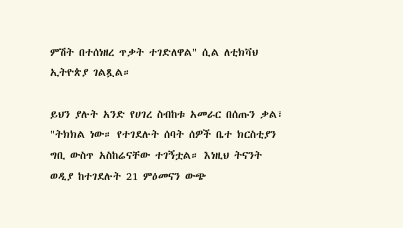ምሽት በተሰነዘረ ጥቃት ተገድለዋል" ሲል ለቲክቫህ ኢትዮጵያ ገልጿል።

ይህን ያሉት አንድ የሀገረ ስብከቱ አመራር በሰጡን ቃል፣ "ትክክል ነው። የተገደሉት ሰባት ሰዎች ቤተ ክርስቲያን ግቢ ውስጥ አስከሬናቸው ተገኝቷል። እነዚህ ትናንት ወዲያ ከተገደሉት 21 ምዕመናን ውጭ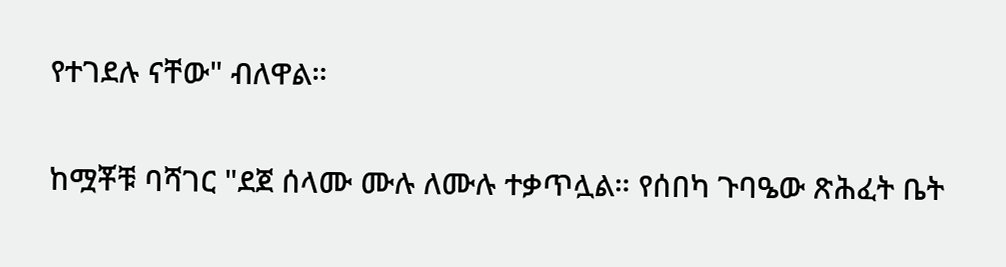የተገደሉ ናቸው" ብለዋል።

ከሟቾቹ ባሻገር "ደጀ ሰላሙ ሙሉ ለሙሉ ተቃጥሏል። የሰበካ ጉባዔው ጽሕፈት ቤት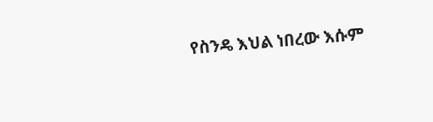የስንዴ እህል ነበረው እሱም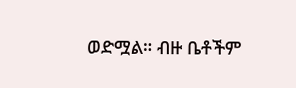ወድሟል። ብዙ ቤቶችም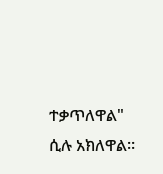ተቃጥለዋል" ሲሉ አክለዋል።